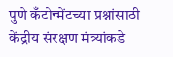पुणे कँटोन्मेंटच्या प्रश्नांसाठी केंद्रीय संरक्षण मंत्र्यांकडे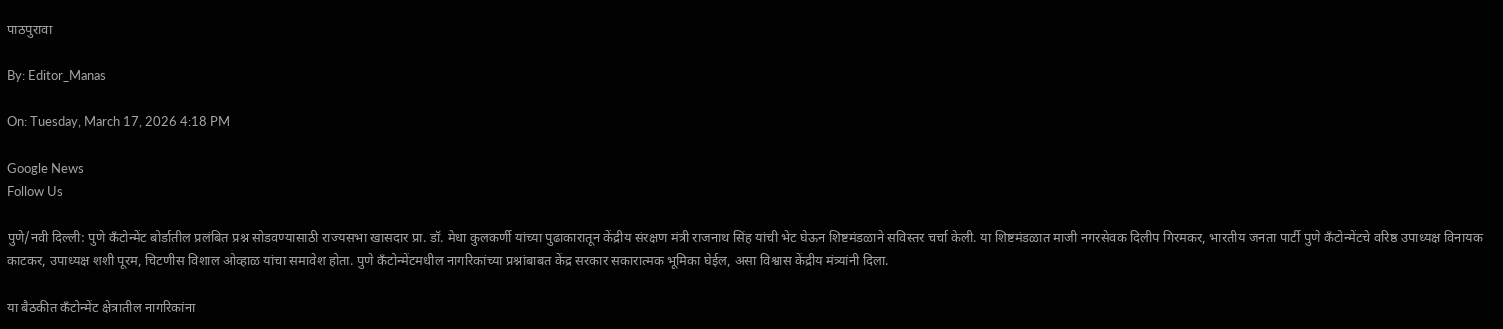पाठपुरावा

By: Editor_Manas

On: Tuesday, March 17, 2026 4:18 PM

Google News
Follow Us

पुणे/नवी दिल्ली: पुणे कँटोन्मेंट बोर्डातील प्रलंबित प्रश्न सोडवण्यासाठी राज्यसभा खासदार प्रा. डॉ. मेधा कुलकर्णी यांच्या पुढाकारातून केंद्रीय संरक्षण मंत्री राजनाथ सिंह यांची भेट घेऊन शिष्टमंडळाने सविस्तर चर्चा केली. या शिष्टमंडळात माजी नगरसेवक दिलीप गिरमकर, भारतीय जनता पार्टी पुणे कॅंटोन्मेंटचे वरिष्ठ उपाध्यक्ष विनायक काटकर, उपाध्यक्ष शशी पूरम, चिटणीस विशाल ओव्हाळ यांचा समावेश होता. पुणे कँटोन्मेंटमधील नागरिकांच्या प्रश्नांबाबत केंद्र सरकार सकारात्मक भूमिका घेईल, असा विश्वास केंद्रीय मंत्र्यांनी दिला.

या बैठकीत कँटोन्मेंट क्षेत्रातील नागरिकांना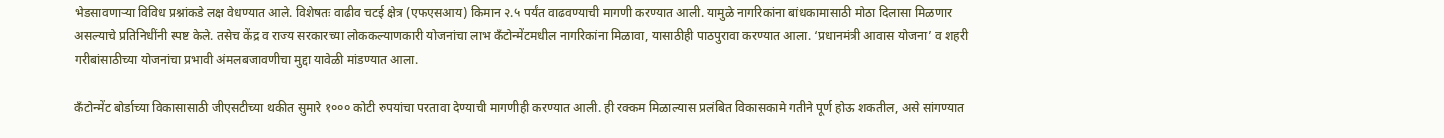भेडसावणाऱ्या विविध प्रश्नांकडे लक्ष वेधण्यात आले. विशेषतः वाढीव चटई क्षेत्र (एफएसआय) किमान २.५ पर्यंत वाढवण्याची मागणी करण्यात आली. यामुळे नागरिकांना बांधकामासाठी मोठा दिलासा मिळणार असल्याचे प्रतिनिधींनी स्पष्ट केले. तसेच केंद्र व राज्य सरकारच्या लोककल्याणकारी योजनांचा लाभ कँटोन्मेंटमधील नागरिकांना मिळावा, यासाठीही पाठपुरावा करण्यात आला. ‘प्रधानमंत्री आवास योजना’ व शहरी गरीबांसाठीच्या योजनांचा प्रभावी अंमलबजावणीचा मुद्दा यावेळी मांडण्यात आला.

कँटोन्मेंट बोर्डाच्या विकासासाठी जीएसटीच्या थकीत सुमारे १००० कोटी रुपयांचा परतावा देण्याची मागणीही करण्यात आली. ही रक्कम मिळाल्यास प्रलंबित विकासकामे गतीने पूर्ण होऊ शकतील, असे सांगण्यात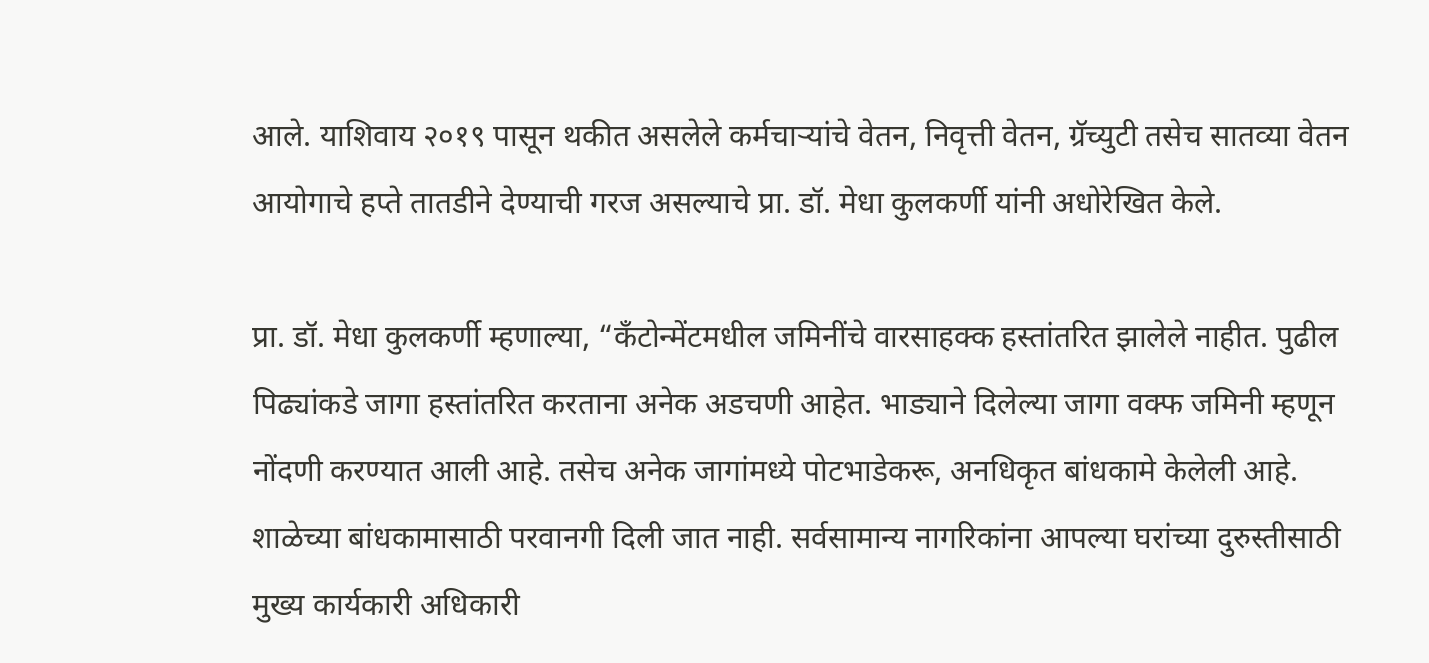आले. याशिवाय २०१९ पासून थकीत असलेले कर्मचाऱ्यांचे वेतन, निवृत्ती वेतन, ग्रॅच्युटी तसेच सातव्या वेतन आयोगाचे हप्ते तातडीने देण्याची गरज असल्याचे प्रा. डॉ. मेधा कुलकर्णी यांनी अधोरेखित केले.

प्रा. डॉ. मेधा कुलकर्णी म्हणाल्या, “कॅंटोन्मेंटमधील जमिनींचे वारसाहक्क हस्तांतरित झालेले नाहीत. पुढील पिढ्यांकडे जागा हस्तांतरित करताना अनेक अडचणी आहेत. भाड्याने दिलेल्या जागा वक्फ जमिनी म्हणून नोंदणी करण्यात आली आहे. तसेच अनेक जागांमध्ये पोटभाडेकरू, अनधिकृत बांधकामे केलेली आहे. शाळेच्या बांधकामासाठी परवानगी दिली जात नाही. सर्वसामान्य नागरिकांना आपल्या घरांच्या दुरुस्तीसाठी मुख्य कार्यकारी अधिकारी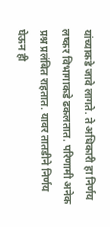यांच्याकडे जावे लागते. ते अधिकारी हा निर्णय लष्कर विभागाकडे ढकलतात. परिणामी अनेक प्रश्न प्रलंबित राहतात. यावर तातडीने निर्णय घेऊन ही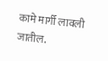कामे मार्गी लावली जातील.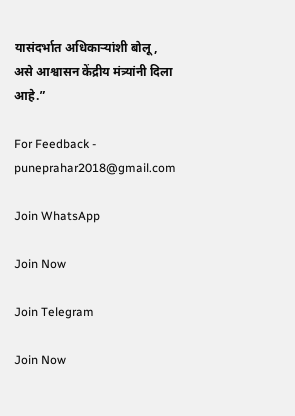यासंदर्भात अधिकाऱ्यांशी बोलू, असे आश्वासन केंद्रीय मंत्र्यांनी दिला आहे.”

For Feedback - puneprahar2018@gmail.com

Join WhatsApp

Join Now

Join Telegram

Join Now